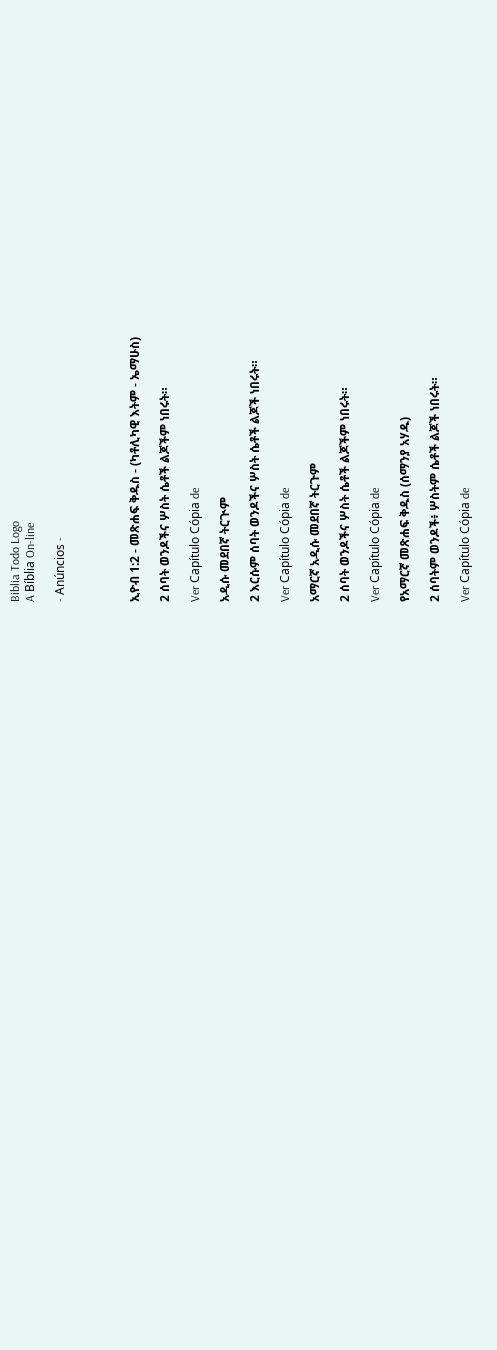Biblia Todo Logo
A Bíblia On-line

- Anúncios -




ኢዮብ 1:2 - መጽሐፍ ቅዱስ - (ካቶሊካዊ እትም - ኤማሁስ)

2 ሰባት ወንዶችና ሦስት ሴቶች ልጆችም ነበሩት።

Ver Capítulo Cópia de

አዲሱ መደበኛ ትርጒም

2 እርሱም ሰባት ወንዶችና ሦስት ሴቶች ልጆች ነበሩት።

Ver Capítulo Cópia de

አማርኛ አዲሱ መደበኛ ትርጉም

2 ሰባት ወንዶችና ሦስት ሴቶች ልጆችም ነበሩት።

Ver Capítulo Cópia de

የአማርኛ መጽሐፍ ቅዱስ (ሰማንያ አሃዱ)

2 ሰባትም ወንዶች፥ ሦስትም ሴቶች ልጆች ነበሩት።

Ver Capítulo Cópia de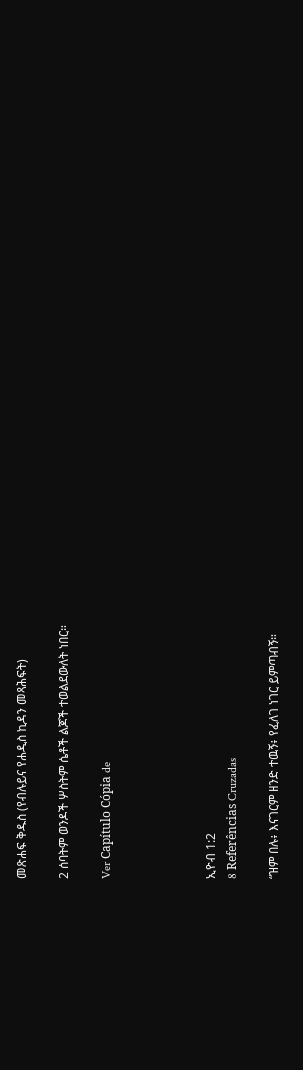መጽሐፍ ቅዱስ (የብሉይና የሐዲስ ኪዳን መጻሕፍት)

2 ሰባትም ወንዶች ሦስትም ሴቶች ልጆች ተወልደውለት ነበር።

Ver Capítulo Cópia de




ኢዮብ 1:2
8 Referências Cruzadas

“ዝም በሉ፥ እናገርም ዘንድ ተዉኝ፥ የፈለገ ነገር ይምጣብኝ።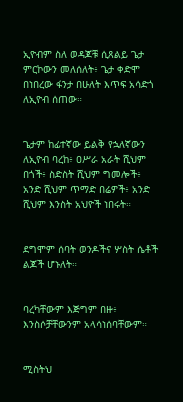ኢዮብም ስለ ወዳጆቹ ሲጸልይ ጌታ ምርኮውን መለሰለት፥ ጌታ ቀድሞ በነበረው ፋንታ በሁለት እጥፍ አሳድጎ ለኢዮብ ሰጠው።


ጌታም ከፊተኛው ይልቅ የኋለኛውን ለኢዮብ ባረከ፥ ዐሥራ አራት ሺህም በጎች፥ ስድስት ሺህም ግመሎች፥ አንድ ሺህም ጥማድ በሬዎች፥ አንድ ሺህም እንስት አህዮች ነበሩት።


ደግሞም ሰባት ወንዶችና ሦስት ሴቶች ልጆች ሆኑለት።


ባረካቸውም እጅግም በዙ፥ እንስሶቻቸውንም አላሳነሰባቸውም።


ሚስትህ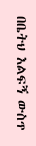በቤትህ እልፍኝ ውስጥ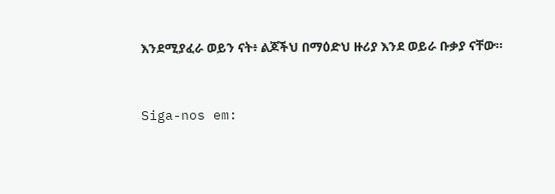እንደሚያፈራ ወይን ናት፥ ልጆችህ በማዕድህ ዙሪያ እንደ ወይራ ቡቃያ ናቸው።


Siga-nos em: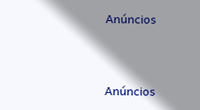Anúncios


Anúncios